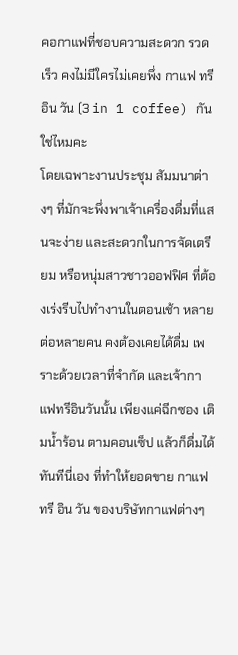คอกาแฟที่ชอบความสะดวก รวดเร็ว คงไม่มีใครไม่เคยพึ่ง กาแฟ ทรี อิน วัน (3 in 1 coffee) กันใช่ไหมคะ
โดยเฉพาะงานประชุม สัมมนาต่างๆ ที่มักจะพึ่งพาเจ้าเครื่องดื่มที่แสนจะง่าย และสะดวกในการจัดเตรียม หรือหนุ่มสาวชาวออฟฟิศ ที่ต้องเร่งรีบไปทำงานในตอนเช้า หลายต่อหลายคน คงต้องเคยได้ดื่ม เพราะด้วยเวลาที่จำกัด และเจ้ากาแฟทรีอินวันนั้น เพียงแค่ฉีกซอง เติมน้ำร้อน ตามคอนเซ็ป แล้วก็ดื่มได้ทันทีนี่เอง ที่ทำให้ยอดขาย กาแฟ ทรี อิน วัน ของบริษัทกาแฟต่างๆ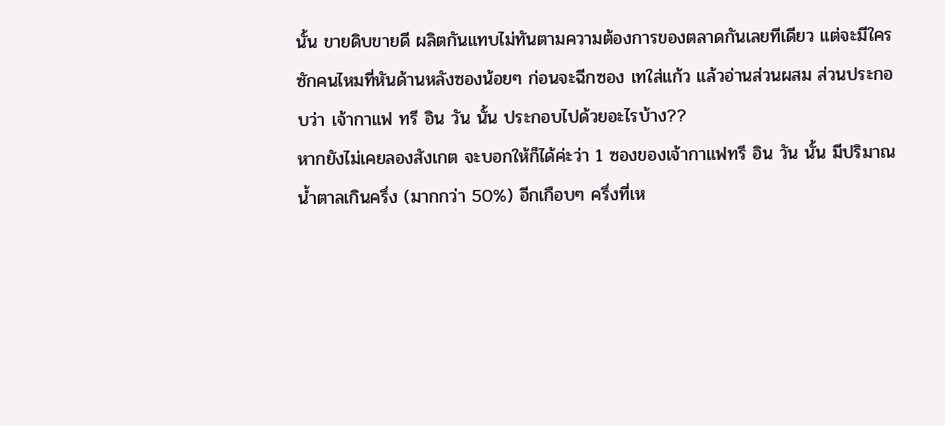นั้น ขายดิบขายดี ผลิตกันแทบไม่ทันตามความต้องการของตลาดกันเลยทีเดียว แต่จะมีใครซักคนไหมที่หันด้านหลังซองน้อยๆ ก่อนจะฉีกซอง เทใส่แก้ว แล้วอ่านส่วนผสม ส่วนประกอบว่า เจ้ากาแฟ ทรี อิน วัน นั้น ประกอบไปด้วยอะไรบ้าง??
หากยังไม่เคยลองสังเกต จะบอกให้ก็ได้ค่ะว่า 1 ซองของเจ้ากาแฟทรี อิน วัน นั้น มีปริมาณน้ำตาลเกินครึ่ง (มากกว่า 50%) อีกเกือบๆ ครึ่งที่เห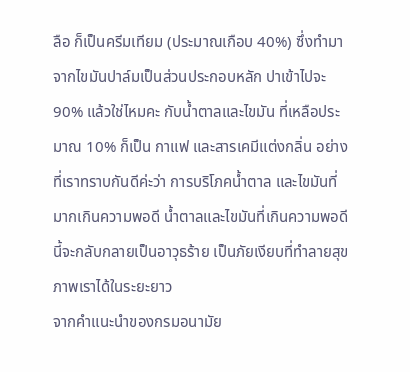ลือ ก็เป็นครีมเทียม (ประมาณเกือบ 40%) ซึ่งทำมาจากไขมันปาล์มเป็นส่วนประกอบหลัก ปาเข้าไปจะ 90% แล้วใช่ไหมคะ กับน้ำตาลและไขมัน ที่เหลือประมาณ 10% ก็เป็น กาแฟ และสารเคมีแต่งกลิ่น อย่างที่เราทราบกันดีค่ะว่า การบริโภคน้ำตาล และไขมันที่มากเกินความพอดี น้ำตาลและไขมันที่เกินความพอดีนี้จะกลับกลายเป็นอาวุธร้าย เป็นภัยเงียบที่ทำลายสุขภาพเราได้ในระยะยาว
จากคำแนะนำของกรมอนามัย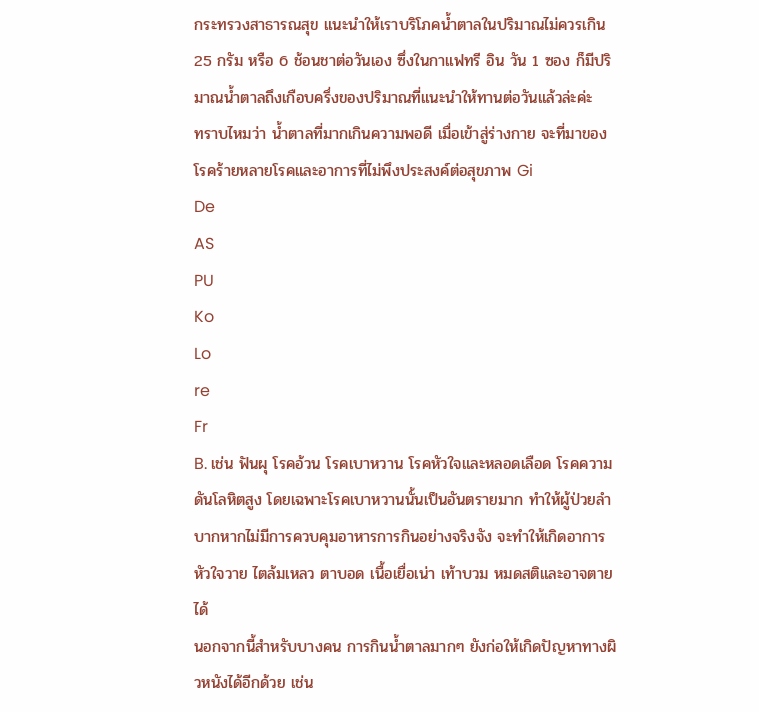กระทรวงสาธารณสุข แนะนำให้เราบริโภคน้ำตาลในปริมาณไม่ควรเกิน 25 กรัม หรือ 6 ช้อนชาต่อวันเอง ซึ่งในกาแฟทรี อิน วัน 1 ซอง ก็มีปริมาณน้ำตาลถึงเกือบครึ่งของปริมาณที่แนะนำให้ทานต่อวันแล้วล่ะค่ะ
ทราบไหมว่า น้ำตาลที่มากเกินความพอดี เมื่อเข้าสู่ร่างกาย จะที่มาของโรคร้ายหลายโรคและอาการที่ไม่พึงประสงค์ต่อสุขภาพ Gi
De
AS
PU
Ko
Lo
re
Fr
B. เช่น ฟันผุ โรคอ้วน โรคเบาหวาน โรคหัวใจและหลอดเลือด โรคความดันโลหิตสูง โดยเฉพาะโรคเบาหวานนั้นเป็นอันตรายมาก ทำให้ผู้ป่วยลำบากหากไม่มีการควบคุมอาหารการกินอย่างจริงจัง จะทำให้เกิดอาการหัวใจวาย ไตล้มเหลว ตาบอด เนื้อเยื่อเน่า เท้าบวม หมดสติและอาจตายได้
นอกจากนี้สำหรับบางคน การกินน้ำตาลมากๆ ยังก่อให้เกิดปัญหาทางผิวหนังได้อีกด้วย เช่น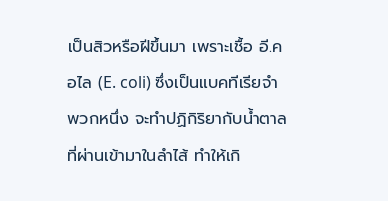เป็นสิวหรือฝีขึ้นมา เพราะเชื้อ อี.คอไล (E. coli) ซึ่งเป็นแบคทีเรียจำพวกหนึ่ง จะทำปฏิกิริยากับน้ำตาลที่ผ่านเข้ามาในลำไส้ ทำให้เกิ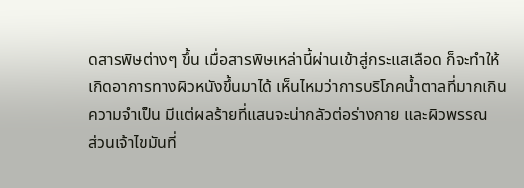ดสารพิษต่างๆ ขึ้น เมื่อสารพิษเหล่านี้ผ่านเข้าสู่กระแสเลือด ก็จะทำให้เกิดอาการทางผิวหนังขึ้นมาได้ เห็นไหมว่าการบริโภคน้ำตาลที่มากเกินความจำเป็น มีแต่ผลร้ายที่แสนจะน่ากลัวต่อร่างกาย และผิวพรรณ
ส่วนเจ้าไขมันที่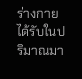ร่างกายได้รับในปริมาณมา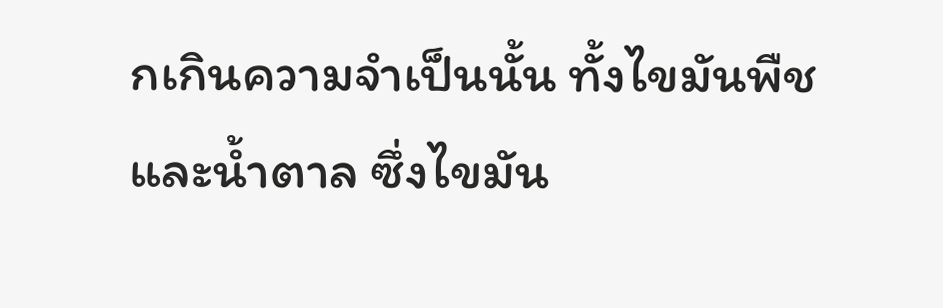กเกินความจำเป็นนั้น ทั้งไขมันพืช และน้ำตาล ซึ่งไขมัน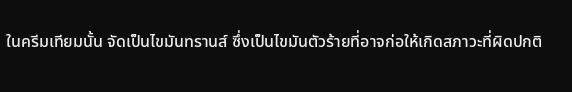ในครีมเทียมนั้น จัดเป็นไขมันทรานส์ ซึ่งเป็นไขมันตัวร้ายที่อาจก่อให้เกิดสภาวะที่ผิดปกติ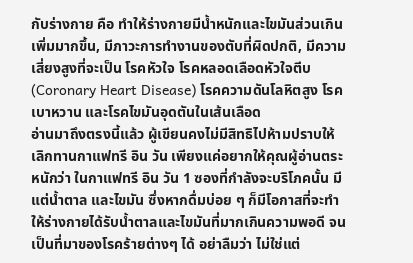กับร่างกาย คือ ทำให้ร่างกายมีน้ำหนักและไขมันส่วนเกินเพิ่มมากขึ้น, มีภาวะการทำงานของตับที่ผิดปกติ, มีความเสี่ยงสูงที่จะเป็น โรคหัวใจ โรคหลอดเลือดหัวใจตีบ (Coronary Heart Disease) โรคความดันโลหิตสูง โรคเบาหวาน และโรคไขมันอุดตันในเส้นเลือด
อ่านมาถึงตรงนี้แล้ว ผู้เขียนคงไม่มีสิทธิไปห้ามปราบให้เลิกทานกาแฟทรี อิน วัน เพียงแค่อยากให้คุณผู้อ่านตระหนักว่า ในกาแฟทรี อิน วัน 1 ซองที่กำลังจะบริโภคนั้น มีแต่น้ำตาล และไขมัน ซึ่งหากดื่มบ่อย ๆ ก็มีโอกาสที่จะทำให้ร่างกายได้รับน้ำตาลและไขมันที่มากเกินความพอดี จนเป็นที่มาของโรคร้ายต่างๆ ได้ อย่าลืมว่า ไม่ใช่แต่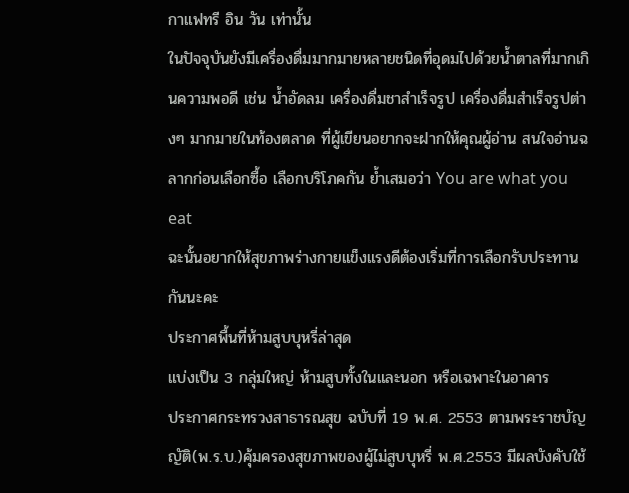กาแฟทรี อิน วัน เท่านั้น
ในปัจจุบันยังมีเครื่องดื่มมากมายหลายชนิดที่อุดมไปด้วยน้ำตาลที่มากเกินความพอดี เช่น น้ำอัดลม เครื่องดื่มชาสำเร็จรูป เครื่องดื่มสำเร็จรูปต่างๆ มากมายในท้องตลาด ที่ผู้เขียนอยากจะฝากให้คุณผู้อ่าน สนใจอ่านฉลากก่อนเลือกซื้อ เลือกบริโภคกัน ย้ำเสมอว่า You are what you eat
ฉะนั้นอยากให้สุขภาพร่างกายแข็งแรงดีต้องเริ่มที่การเลือกรับประทานกันนะคะ
ประกาศพื้นที่ห้ามสูบบุหรี่ล่าสุด
แบ่งเป็น 3 กลุ่มใหญ่ ห้ามสูบทั้งในและนอก หรือเฉพาะในอาคาร
ประกาศกระทรวงสาธารณสุข ฉบับที่ 19 พ.ศ. 2553 ตามพระราชบัญญัติ(พ.ร.บ.)คุ้มครองสุขภาพของผู้ไม่สูบบุหรี่ พ.ศ.2553 มีผลบังคับใช้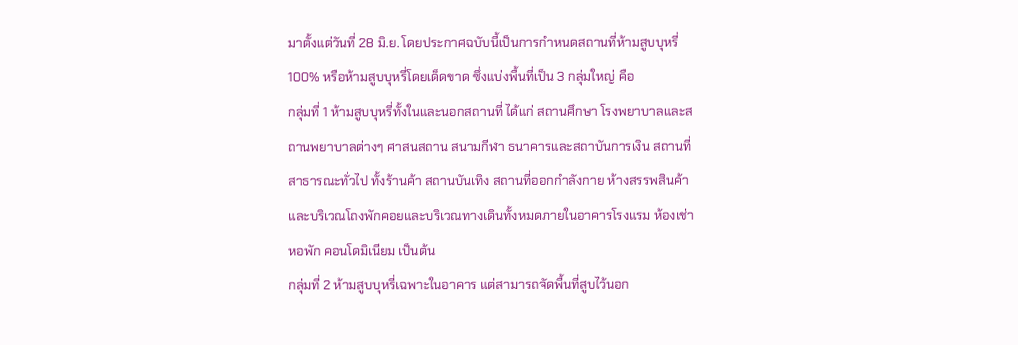มาตั้งแต่วันที่ 28 มิ.ย. โดยประกาศฉบับนี้เป็นการกำหนดสถานที่ห้ามสูบบุหรี่ 100% หรือห้ามสูบบุหรี่โดยเด็ดขาด ซึ่งแบ่งพื้นที่เป็น 3 กลุ่มใหญ่ คือ
กลุ่มที่ 1 ห้ามสูบบุหรี่ทั้งในและนอกสถานที่ ได้แก่ สถานศึกษา โรงพยาบาลและสถานพยาบาลต่างๆ ศาสนสถาน สนามกีฬา ธนาคารและสถาบันการเงิน สถานที่สาธารณะทั่วไป ทั้งร้านค้า สถานบันเทิง สถานที่ออกกำลังกาย ห้างสรรพสินค้า และบริเวณโถงพักคอยและบริเวณทางเดินทั้งหมดภายในอาคารโรงแรม ห้องเช่า หอพัก คอนโดมิเนียม เป็นต้น
กลุ่มที่ 2 ห้ามสูบบุหรี่เฉพาะในอาคาร แต่สามารถจัดพื้นที่สูบไว้นอก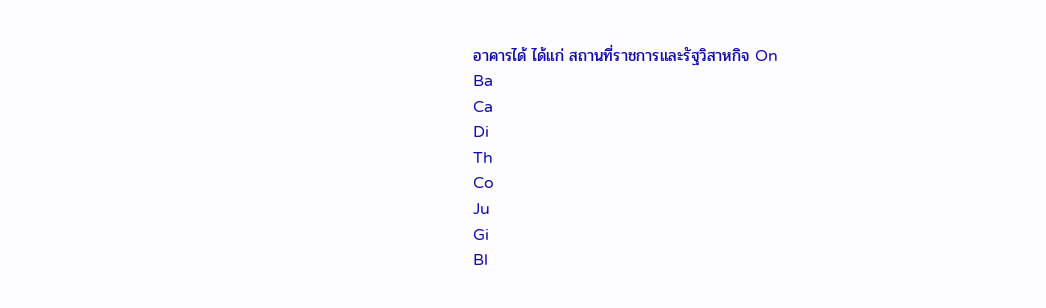อาคารได้ ได้แก่ สถานที่ราชการและรัฐวิสาหกิจ On
Ba
Ca
Di
Th
Co
Ju
Gi
Bl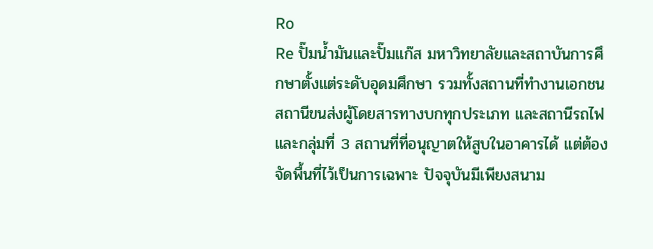Ro
Re ปั๊มน้ำมันและปั๊มแก๊ส มหาวิทยาลัยและสถาบันการศึกษาตั้งแต่ระดับอุดมศึกษา รวมทั้งสถานที่ทำงานเอกชน สถานีขนส่งผู้โดยสารทางบกทุกประเภท และสถานีรถไฟ
และกลุ่มที่ 3 สถานที่ที่อนุญาตให้สูบในอาคารได้ แต่ต้องจัดพื้นที่ไว้เป็นการเฉพาะ ปัจจุบันมีเพียงสนาม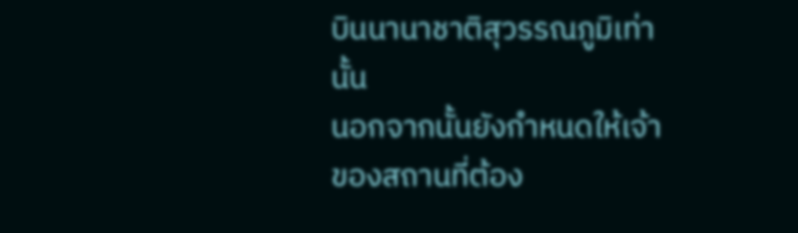บินนานาชาติสุวรรณภูมิเท่านั้น
นอกจากนั้นยังกำหนดให้เจ้าของสถานที่ต้อง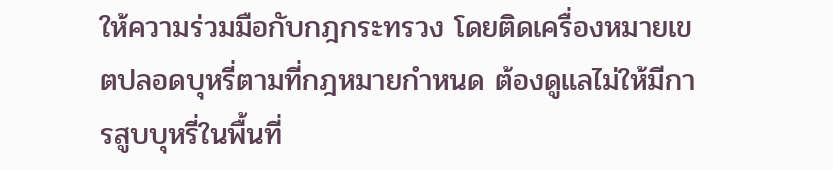ให้ความร่วมมือกับกฎกระทรวง โดยติดเครื่องหมายเขตปลอดบุหรี่ตามที่กฎหมายกำหนด ต้องดูแลไม่ให้มีการสูบบุหรี่ในพื้นที่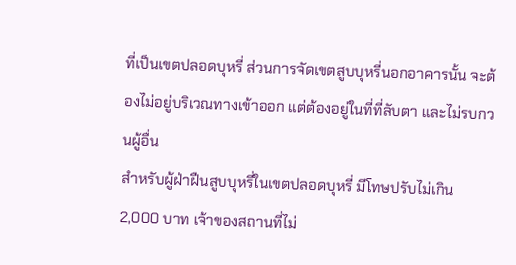ที่เป็นเขตปลอดบุหรี่ ส่วนการจัดเขตสูบบุหรี่นอกอาคารนั้น จะต้องไม่อยู่บริเวณทางเข้าออก แต่ต้องอยู่ในที่ที่ลับตา และไม่รบกวนผู้อื่น
สำหรับผู้ฝ่าฝืนสูบบุหรี่ในเขตปลอดบุหรี่ มีโทษปรับไม่เกิน 2,000 บาท เจ้าของสถานที่ไม่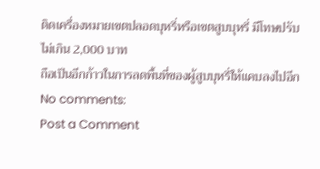ติดเครื่องหมายเขตปลอดบุหรี่หรือเขตสูบบุหรี่ มีโทษปรับไม่เกิน 2,000 บาท
ถือเป็นอีกก้าวในการลดพื้นที่ของผู้สูบบุหรี่ให้แคบลงไปอีก
No comments:
Post a Comment